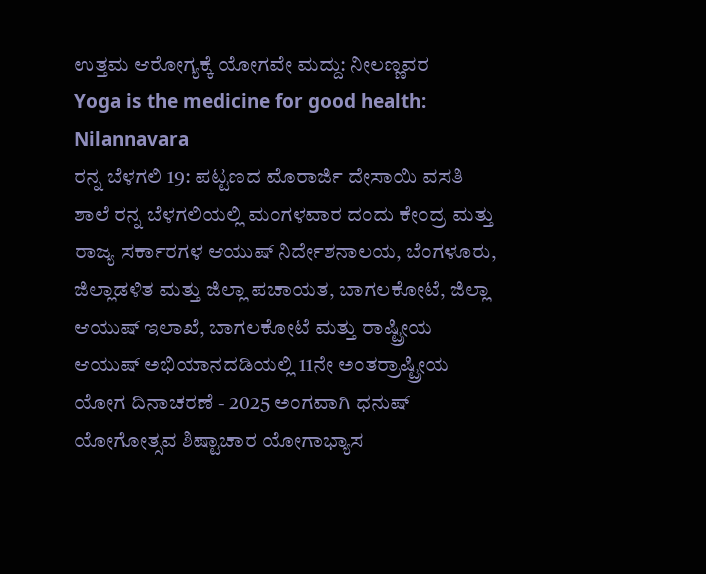ಉತ್ತಮ ಆರೋಗ್ಯಕ್ಕೆ ಯೋಗವೇ ಮದ್ದು: ನೀಲಣ್ಣವರ
Yoga is the medicine for good health: Nilannavara
ರನ್ನ ಬೆಳಗಲಿ 19: ಪಟ್ಟಣದ ಮೊರಾರ್ಜಿ ದೇಸಾಯಿ ವಸತಿ ಶಾಲೆ ರನ್ನ ಬೆಳಗಲಿಯಲ್ಲಿ ಮಂಗಳವಾರ ದಂದು ಕೇಂದ್ರ ಮತ್ತು ರಾಜ್ಯ ಸರ್ಕಾರಗಳ ಆಯುಷ್ ನಿರ್ದೇಶನಾಲಯ, ಬೆಂಗಳೂರು, ಜಿಲ್ಲಾಡಳಿತ ಮತ್ತು ಜಿಲ್ಲಾ ಪಚಾಯತ, ಬಾಗಲಕೋಟೆ, ಜಿಲ್ಲಾ ಆಯುಷ್ ಇಲಾಖೆ, ಬಾಗಲಕೋಟೆ ಮತ್ತು ರಾಷ್ಟ್ರೀಯ ಆಯುಷ್ ಅಭಿಯಾನದಡಿಯಲ್ಲಿ 11ನೇ ಅಂತರ್ರಾಷ್ಟ್ರೀಯ ಯೋಗ ದಿನಾಚರಣೆ - 2025 ಅಂಗವಾಗಿ ಧನುಷ್ ಯೋಗೋತ್ಸವ ಶಿಷ್ಟಾಚಾರ ಯೋಗಾಭ್ಯಾಸ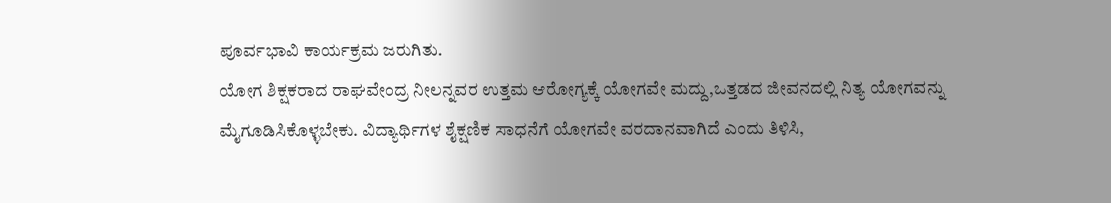ಪೂರ್ವಭಾವಿ ಕಾರ್ಯಕ್ರಮ ಜರುಗಿತು.
ಯೋಗ ಶಿಕ್ಷಕರಾದ ರಾಘವೇಂದ್ರ ನೀಲನ್ನವರ ಉತ್ತಮ ಆರೋಗ್ಯಕ್ಕೆ ಯೋಗವೇ ಮದ್ದು,ಒತ್ತಡದ ಜೀವನದಲ್ಲಿ ನಿತ್ಯ ಯೋಗವನ್ನು ಮೈಗೂಡಿಸಿಕೊಳ್ಳಬೇಕು. ವಿದ್ಯಾರ್ಥಿಗಳ ಶೈಕ್ಷಣಿಕ ಸಾಧನೆಗೆ ಯೋಗವೇ ವರದಾನವಾಗಿದೆ ಎಂದು ತಿಳಿಸಿ,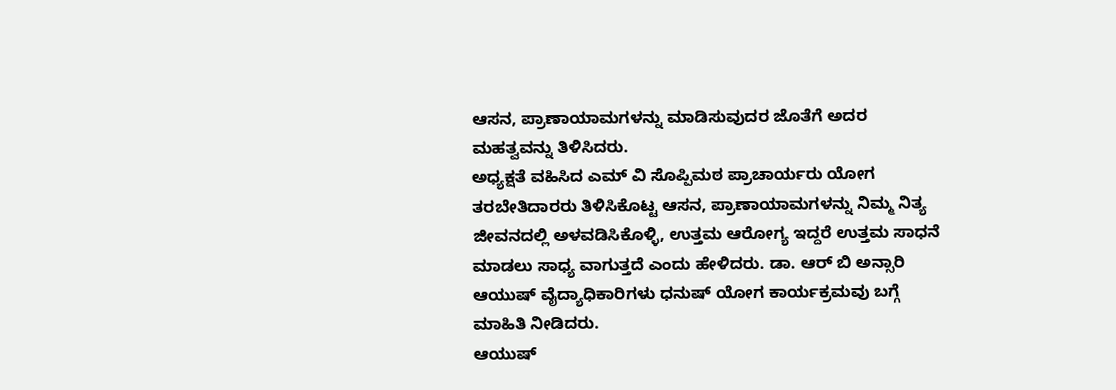ಆಸನ, ಪ್ರಾಣಾಯಾಮಗಳನ್ನು ಮಾಡಿಸುವುದರ ಜೊತೆಗೆ ಅದರ ಮಹತ್ವವನ್ನು ತಿಳಿಸಿದರು.
ಅಧ್ಯಕ್ಷತೆ ವಹಿಸಿದ ಎಮ್ ವಿ ಸೊಪ್ಪಿಮಠ ಪ್ರಾಚಾರ್ಯರು ಯೋಗ ತರಬೇತಿದಾರರು ತಿಳಿಸಿಕೊಟ್ಟ ಆಸನ, ಪ್ರಾಣಾಯಾಮಗಳನ್ನು ನಿಮ್ಮ ನಿತ್ಯ ಜೀವನದಲ್ಲಿ ಅಳವಡಿಸಿಕೊಳ್ಳಿ, ಉತ್ತಮ ಆರೋಗ್ಯ ಇದ್ದರೆ ಉತ್ತಮ ಸಾಧನೆ ಮಾಡಲು ಸಾಧ್ಯ ವಾಗುತ್ತದೆ ಎಂದು ಹೇಳಿದರು. ಡಾ. ಆರ್ ಬಿ ಅನ್ಸಾರಿ ಆಯುಷ್ ವೈದ್ಯಾಧಿಕಾರಿಗಳು ಧನುಷ್ ಯೋಗ ಕಾರ್ಯಕ್ರಮವು ಬಗ್ಗೆ ಮಾಹಿತಿ ನೀಡಿದರು.
ಆಯುಷ್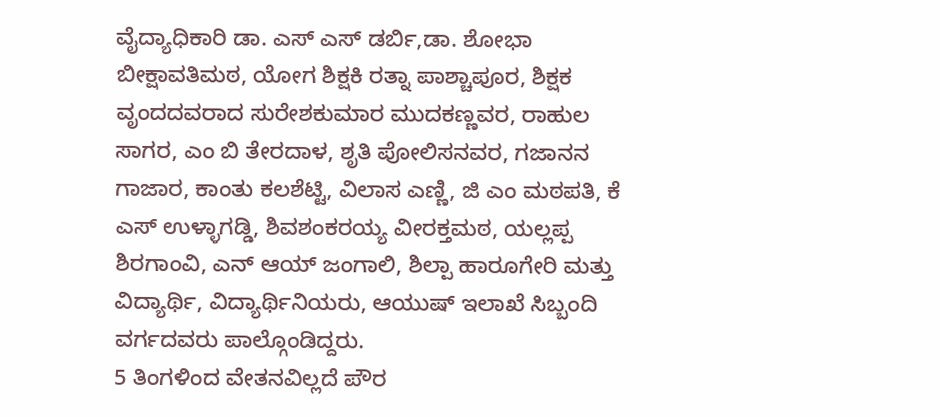ವೈದ್ಯಾಧಿಕಾರಿ ಡಾ. ಎಸ್ ಎಸ್ ಡರ್ಬಿ,ಡಾ. ಶೋಭಾ ಬೀಕ್ಷಾವತಿಮಠ, ಯೋಗ ಶಿಕ್ಷಕಿ ರತ್ನಾ ಪಾಶ್ಚಾಪೂರ, ಶಿಕ್ಷಕ ವೃಂದದವರಾದ ಸುರೇಶಕುಮಾರ ಮುದಕಣ್ಣವರ, ರಾಹುಲ ಸಾಗರ, ಎಂ ಬಿ ತೇರದಾಳ, ಶೃತಿ ಪೋಲಿಸನವರ, ಗಜಾನನ ಗಾಜಾರ, ಕಾಂತು ಕಲಶೆಟ್ಟಿ, ವಿಲಾಸ ಎಣ್ಣಿ, ಜಿ ಎಂ ಮಠಪತಿ, ಕೆ ಎಸ್ ಉಳ್ಳಾಗಡ್ಡಿ, ಶಿವಶಂಕರಯ್ಯ ವೀರಕ್ತಮಠ, ಯಲ್ಲಪ್ಪ ಶಿರಗಾಂವಿ, ಎನ್ ಆಯ್ ಜಂಗಾಲಿ, ಶಿಲ್ಪಾ ಹಾರೂಗೇರಿ ಮತ್ತು ವಿದ್ಯಾರ್ಥಿ, ವಿದ್ಯಾರ್ಥಿನಿಯರು, ಆಯುಷ್ ಇಲಾಖೆ ಸಿಬ್ಬಂದಿ ವರ್ಗದವರು ಪಾಲ್ಗೊಂಡಿದ್ದರು.
5 ತಿಂಗಳಿಂದ ವೇತನವಿಲ್ಲದೆ ಪೌರ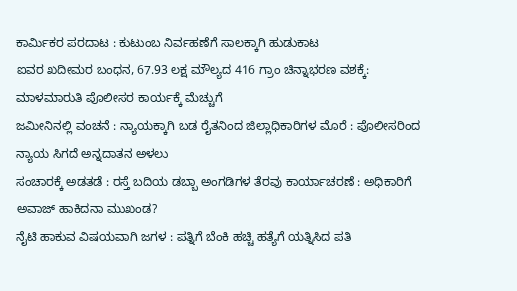ಕಾರ್ಮಿಕರ ಪರದಾಟ : ಕುಟುಂಬ ನಿರ್ವಹಣೆಗೆ ಸಾಲಕ್ಕಾಗಿ ಹುಡುಕಾಟ
ಐವರ ಖದೀಮರ ಬಂಧನ, 67.93 ಲಕ್ಷ ಮೌಲ್ಯದ 416 ಗ್ರಾಂ ಚಿನ್ನಾಭರಣ ವಶಕ್ಕೆ: ಮಾಳಮಾರುತಿ ಪೊಲೀಸರ ಕಾರ್ಯಕ್ಕೆ ಮೆಚ್ಚುಗೆ
ಜಮೀನಿನಲ್ಲಿ ವಂಚನೆ : ನ್ಯಾಯಕ್ಕಾಗಿ ಬಡ ರೈತನಿಂದ ಜಿಲ್ಲಾಧಿಕಾರಿಗಳ ಮೊರೆ : ಪೊಲೀಸರಿಂದ ನ್ಯಾಯ ಸಿಗದೆ ಅನ್ನದಾತನ ಅಳಲು
ಸಂಚಾರಕ್ಕೆ ಅಡತಡೆ : ರಸ್ತೆ ಬದಿಯ ಡಬ್ಬಾ ಅಂಗಡಿಗಳ ತೆರವು ಕಾರ್ಯಾಚರಣೆ : ಅಧಿಕಾರಿಗೆ ಅವಾಜ್ ಹಾಕಿದನಾ ಮುಖಂಡ?
ನೈಟಿ ಹಾಕುವ ವಿಷಯವಾಗಿ ಜಗಳ : ಪತ್ನಿಗೆ ಬೆಂಕಿ ಹಚ್ಚಿ ಹತ್ಯೆಗೆ ಯತ್ನಿಸಿದ ಪತಿ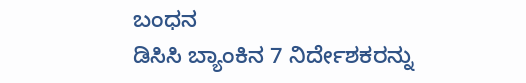ಬಂಧನ
ಡಿಸಿಸಿ ಬ್ಯಾಂಕಿನ 7 ನಿರ್ದೇಶಕರನ್ನು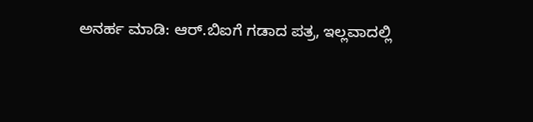ಅನರ್ಹ ಮಾಡಿ: ಆರ್.ಬಿಐಗೆ ಗಡಾದ ಪತ್ರ, ಇಲ್ಲವಾದಲ್ಲಿ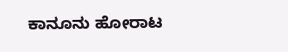ಕಾನೂನು ಹೋರಾಟ